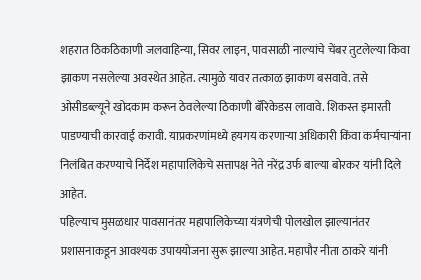शहरात ठिकठिकाणी जलवाहिन्या, सिवर लाइन, पावसाळी नाल्यांचे चेंबर तुटलेल्या किवा झाकण नसलेल्या अवस्थेत आहेत. त्यामुळे यावर तत्काळ झाकण बसवावे. तसे ओसीडब्ल्यूने खोदकाम करून ठेवलेल्या ठिकाणी बॅरिकेडस लावावे. शिकस्त इमारती पाडण्याची कारवाई करावी. याप्रकरणांमध्ये हयगय करणाऱ्या अधिकारी किंवा कर्मचाऱ्यांना निलंबित करण्याचे निर्देश महापालिकेचे सत्तापक्ष नेते नरेंद्र उर्फ बाल्या बोरकर यांनी दिले आहेत.
पहिल्याच मुसळधार पावसानंतर महापालिकेच्या यंत्रणेची पोलखोल झाल्यानंतर प्रशासनाकडून आवश्यक उपाययोजना सुरू झाल्या आहेत. महापौर नीता ठाकरे यांनी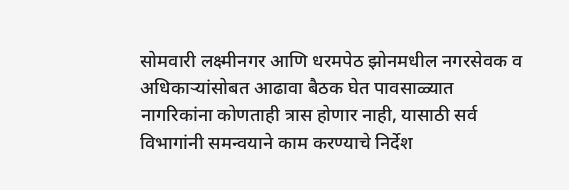सोमवारी लक्ष्मीनगर आणि धरमपेठ झोनमधील नगरसेवक व अधिकाऱ्यांसोबत आढावा बैठक घेत पावसाळ्यात नागरिकांना कोणताही त्रास होणार नाही, यासाठी सर्व विभागांनी समन्वयाने काम करण्याचे निर्देश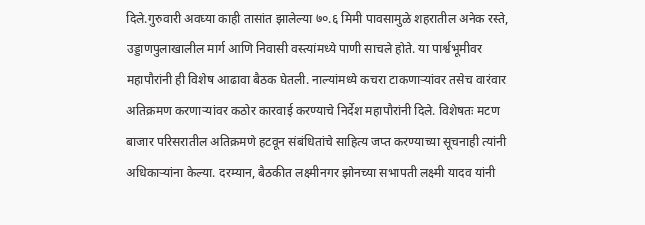दिले.गुरुवारी अवघ्या काही तासांत झालेल्या ७०.६ मिमी पावसामुळे शहरातील अनेक रस्ते, उड्डाणपुलाखालील मार्ग आणि निवासी वस्त्यांमध्ये पाणी साचले होते. या पार्श्वभूमीवर महापौरांनी ही विशेष आढावा बैठक घेतली. नाल्यांमध्ये कचरा टाकणाऱ्यांवर तसेच वारंवार अतिक्रमण करणाऱ्यांवर कठोर कारवाई करण्याचे निर्देश महापौरांनी दिले. विशेषतः मटण बाजार परिसरातील अतिक्रमणे हटवून संबंधितांचे साहित्य जप्त करण्याच्या सूचनाही त्यांनी अधिकाऱ्यांना केल्या. दरम्यान, बैठकीत लक्ष्मीनगर झोनच्या सभापती लक्ष्मी यादव यांनी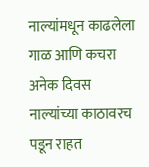नाल्यांमधून काढलेला गाळ आणि कचरा अनेक दिवस नाल्यांच्या काठावरच पडून राहत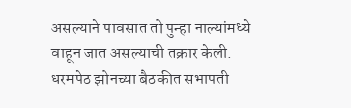असल्याने पावसात तो पुन्हा नाल्यांमध्ये वाहून जात असल्याची तक्रार केली. धरमपेठ झोनच्या बैठकीत सभापती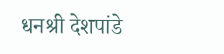धनश्री देशपांडे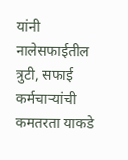यांनी नालेसफाईतील त्रुटी, सफाई कर्मचाऱ्यांची कमतरता याकडे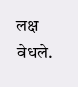लक्ष वेधले.